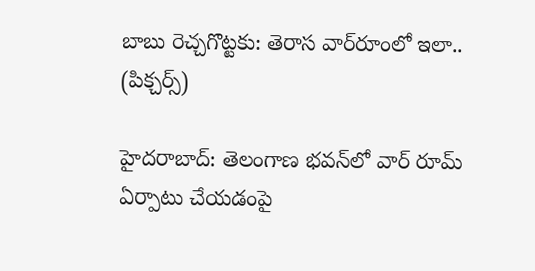బాబు రెచ్చగొట్టకు: తెరాస వార్‌రూంలో ఇలా.. (పిక్చర్స్)

హైదరాబాద్: తెలంగాణ భవన్‌లో వార్ రూమ్ ఏర్పాటు చేయడంపై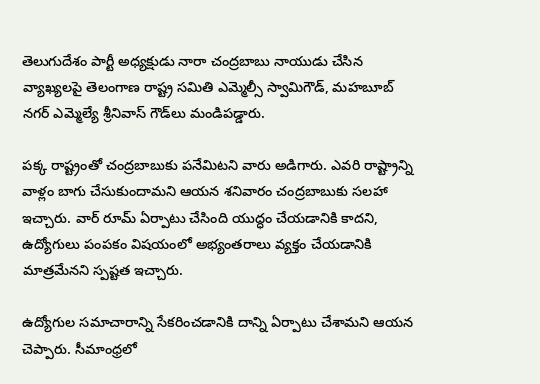తెలుగుదేశం పార్టీ అధ్యక్షుడు నారా చంద్రబాబు నాయుడు చేసిన వ్యాఖ్యలపై తెలంగాణ రాష్ట్ర సమితి ఎమ్మెల్సీ స్వామిగౌడ్, మహబూబ్ నగర్ ఎమ్మెల్యే శ్రీనివాస్ గౌడ్‌లు మండిపడ్డారు.

పక్క రాష్ట్రంతో చంద్రబాబుకు పనేమిటని వారు అడిగారు. ఎవరి రాష్ట్రాన్ని వాళ్లం బాగు చేసుకుందామని ఆయన శనివారం చంద్రబాబుకు సలహా ఇచ్చారు. వార్ రూమ్ ఏర్పాటు చేసింది యుద్ధం చేయడానికి కాదని, ఉద్యోగులు పంపకం విషయంలో అభ్యంతరాలు వ్యక్తం చేయడానికి మాత్రమేనని స్పష్టత ఇచ్చారు.

ఉద్యోగుల సమాచారాన్ని సేకరించడానికి దాన్ని ఏర్పాటు చేశామని ఆయన చెప్పారు. సీమాంధ్రలో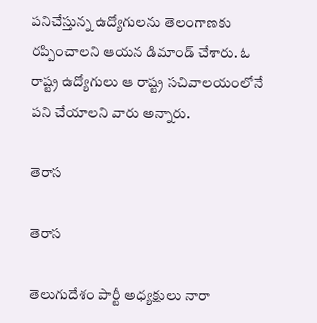పనిచేస్తున్న ఉద్యోగులను తెలంగాణకు రప్పించాలని ఆయన డిమాండ్ చేశారు. ఓ రాష్ట్ర ఉద్యోగులు ఆ రాష్ట్ర సచివాలయంలోనే పని చేయాలని వారు అన్నారు.

తెరాస

తెరాస

తెలుగుదేశం పార్టీ అధ్యక్షులు నారా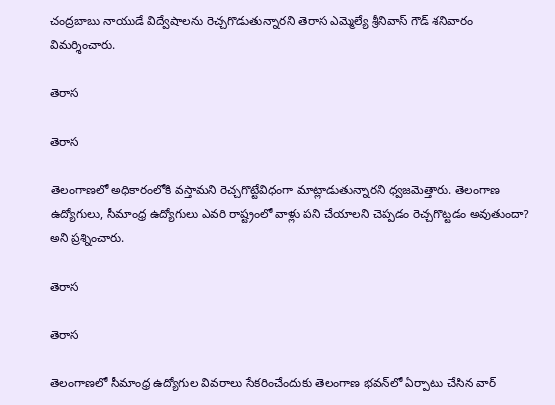చంద్రబాబు నాయుడే విద్వేషాలను రెచ్చగొడుతున్నారని తెరాస ఎమ్మెల్యే శ్రీనివాస్ గౌడ్ శనివారం విమర్శించారు.

తెరాస

తెరాస

తెలంగాణలో అధికారంలోకి వస్తామని రెచ్చగొట్టేవిధంగా మాట్లాడుతున్నారని ధ్వజమెత్తారు. తెలంగాణ ఉద్యోగులు, సీమాంధ్ర ఉద్యోగులు ఎవరి రాష్ట్రంలో వాళ్లు పని చేయాలని చెప్పడం రెచ్చగొట్టడం అవుతుందా? అని ప్రశ్నించారు.

తెరాస

తెరాస

తెలంగాణలో సీమాంధ్ర ఉద్యోగుల వివరాలు సేకరించేందుకు తెలంగాణ భవన్‌లో ఏర్పాటు చేసిన వార్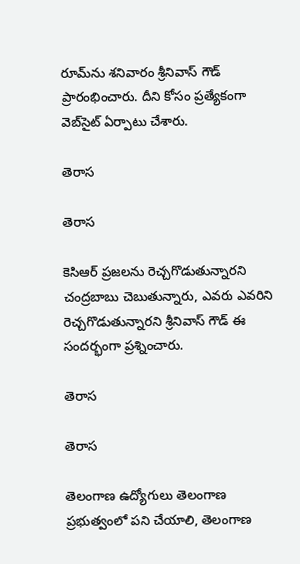రూమ్‌ను శనివారం శ్రీనివాస్ గౌడ్ ప్రారంభించారు. దీని కోసం ప్రత్యేకంగా వెబ్‌సైట్ ఏర్పాటు చేశారు.

తెరాస

తెరాస

కెసిఆర్ ప్రజలను రెచ్చగొడుతున్నారని చంద్రబాబు చెబుతున్నారు, ఎవరు ఎవరిని రెచ్చగొడుతున్నారని శ్రీనివాస్ గౌడ్ ఈ సందర్భంగా ప్రశ్నించారు.

తెరాస

తెరాస

తెలంగాణ ఉద్యోగులు తెలంగాణ ప్రభుత్వంలో పని చేయాలి, తెలంగాణ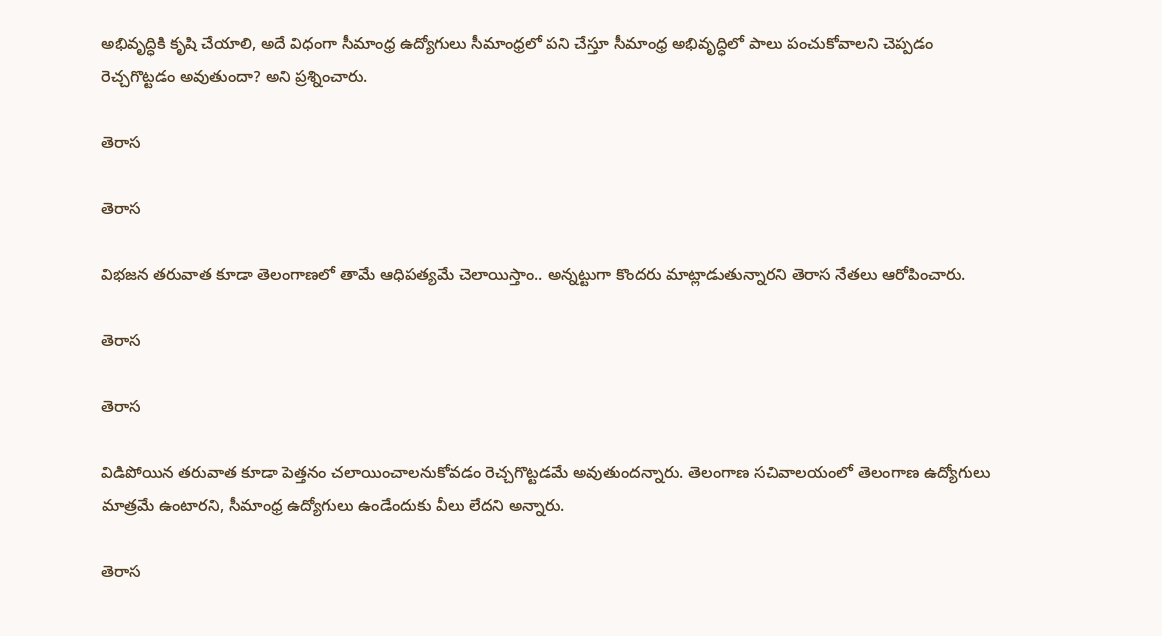అభివృద్ధికి కృషి చేయాలి, అదే విధంగా సీమాంధ్ర ఉద్యోగులు సీమాంధ్రలో పని చేస్తూ సీమాంధ్ర అభివృద్ధిలో పాలు పంచుకోవాలని చెప్పడం రెచ్చగొట్టడం అవుతుందా? అని ప్రశ్నించారు.

తెరాస

తెరాస

విభజన తరువాత కూడా తెలంగాణలో తామే ఆధిపత్యమే చెలాయిస్తాం.. అన్నట్టుగా కొందరు మాట్లాడుతున్నారని తెరాస నేతలు ఆరోపించారు.

తెరాస

తెరాస

విడిపోయిన తరువాత కూడా పెత్తనం చలాయించాలనుకోవడం రెచ్చగొట్టడమే అవుతుందన్నారు. తెలంగాణ సచివాలయంలో తెలంగాణ ఉద్యోగులు మాత్రమే ఉంటారని, సీమాంధ్ర ఉద్యోగులు ఉండేందుకు వీలు లేదని అన్నారు.

తెరాస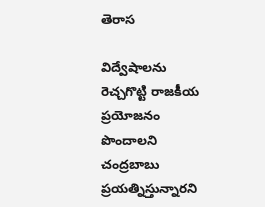తెరాస

విద్వేషాలను రెచ్చగొట్టి రాజకీయ ప్రయోజనం పొందాలని చంద్రబాబు ప్రయత్నిస్తున్నారని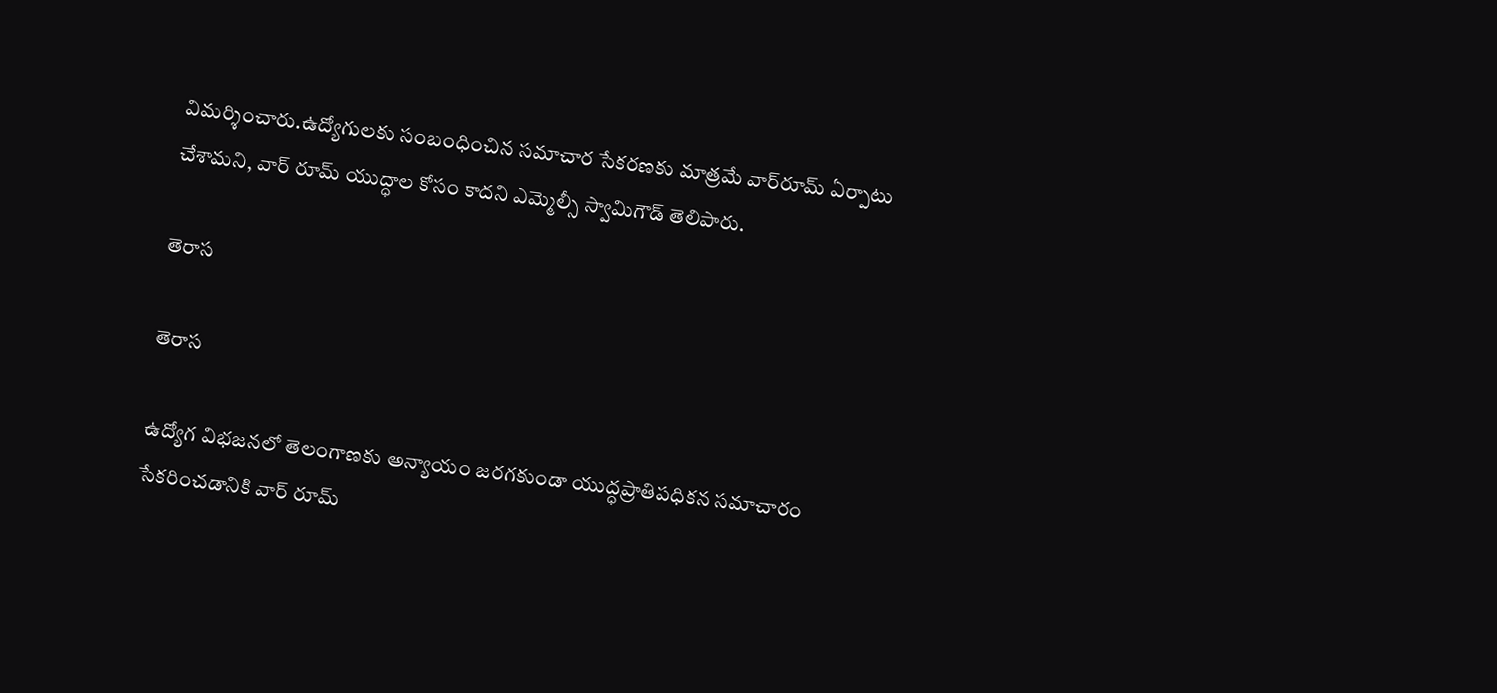విమర్శించారు.ఉద్యోగులకు సంబంధించిన సమాచార సేకరణకు మాత్రమే వార్‌రూమ్ ఏర్పాటు చేశామని, వార్ రూమ్ యుద్ధాల కోసం కాదని ఎమ్మెల్సీ స్వామిగౌడ్ తెలిపారు.

తెరాస

తెరాస

ఉద్యోగ విభజనలో తెలంగాణకు అన్యాయం జరగకుండా యుద్ధప్రాతిపధికన సమాచారం సేకరించడానికి వార్ రూమ్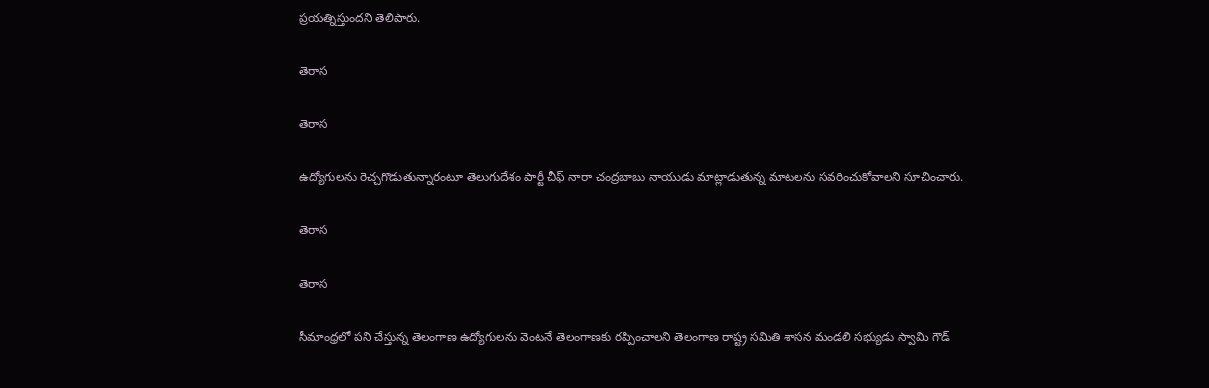ప్రయత్నిస్తుందని తెలిపారు.

తెరాస

తెరాస

ఉద్యోగులను రెచ్చగొడుతున్నారంటూ తెలుగుదేశం పార్టీ చీఫ్ నారా చంద్రబాబు నాయుడు మాట్లాడుతున్న మాటలను సవరించుకోవాలని సూచించారు.

తెరాస

తెరాస

సీమాంధ్రలో పని చేస్తున్న తెలంగాణ ఉద్యోగులను వెంటనే తెలంగాణకు రప్పించాలని తెలంగాణ రాష్ట్ర సమితి శాసన మండలి సభ్యుడు స్వామి గౌడ్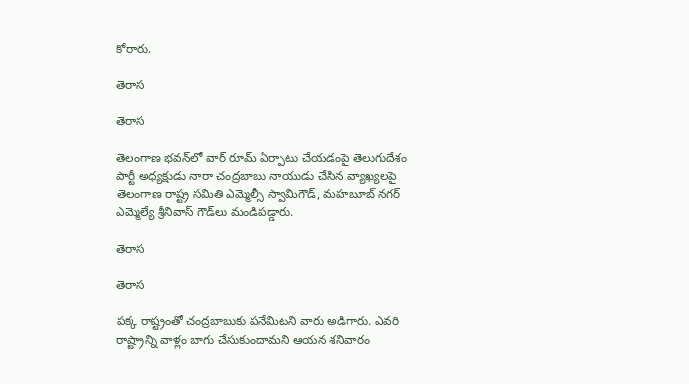కోరారు.

తెరాస

తెరాస

తెలంగాణ భవన్‌లో వార్ రూమ్ ఏర్పాటు చేయడంపై తెలుగుదేశం పార్టీ అధ్యక్షుడు నారా చంద్రబాబు నాయుడు చేసిన వ్యాఖ్యలపై తెలంగాణ రాష్ట్ర సమితి ఎమ్మెల్సీ స్వామిగౌడ్, మహబూబ్ నగర్ ఎమ్మెల్యే శ్రీనివాస్ గౌడ్‌లు మండిపడ్డారు.

తెరాస

తెరాస

పక్క రాష్ట్రంతో చంద్రబాబుకు పనేమిటని వారు అడిగారు. ఎవరి రాష్ట్రాన్ని వాళ్లం బాగు చేసుకుందామని ఆయన శనివారం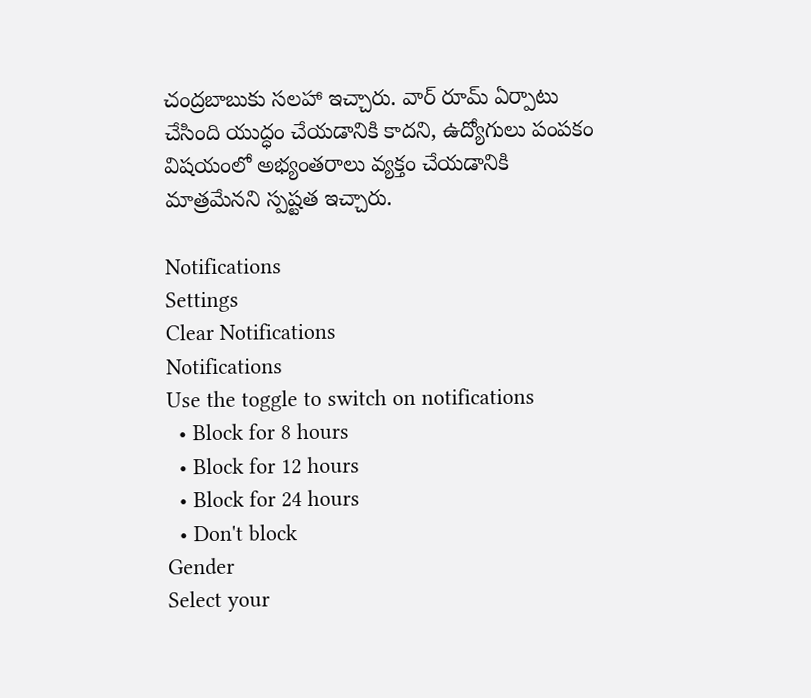చంద్రబాబుకు సలహా ఇచ్చారు. వార్ రూమ్ ఏర్పాటు చేసింది యుద్ధం చేయడానికి కాదని, ఉద్యోగులు పంపకం విషయంలో అభ్యంతరాలు వ్యక్తం చేయడానికి మాత్రమేనని స్పష్టత ఇచ్చారు.

Notifications
Settings
Clear Notifications
Notifications
Use the toggle to switch on notifications
  • Block for 8 hours
  • Block for 12 hours
  • Block for 24 hours
  • Don't block
Gender
Select your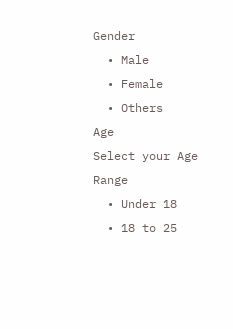Gender
  • Male
  • Female
  • Others
Age
Select your Age Range
  • Under 18
  • 18 to 25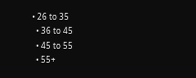• 26 to 35
  • 36 to 45
  • 45 to 55
  • 55+